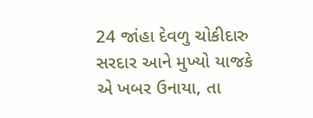24 જાંહા દેવળુ ચોકીદારુ સરદાર આને મુખ્યો યાજકે એ ખબર ઉનાયા, તા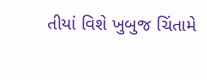તીયાં વિશે ખુબુજ ચિંતામે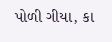પોળી ગીયા, કા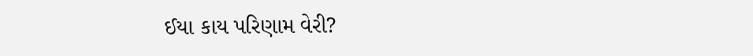ઈયા કાય પરિણામ વેરી?